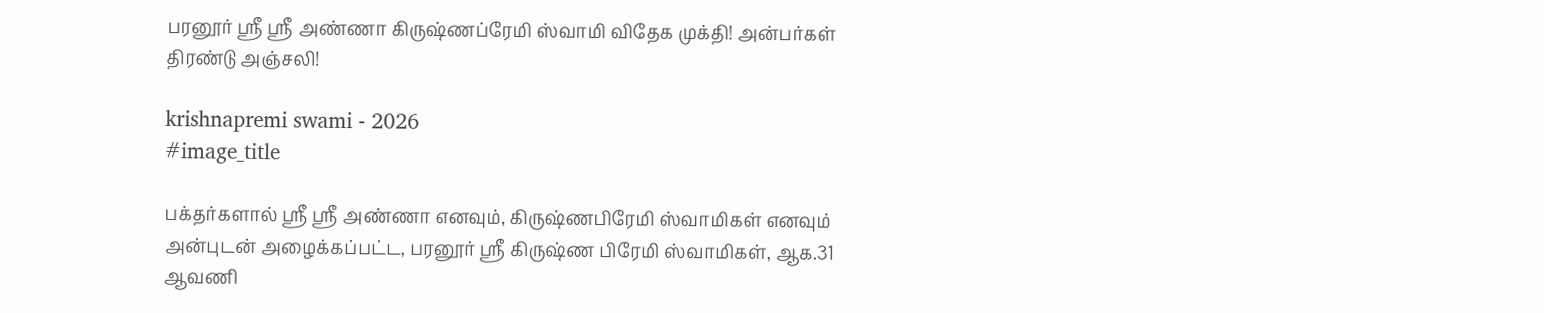பரனூர் ஸ்ரீ ஸ்ரீ அண்ணா கிருஷ்ணப்ரேமி ஸ்வாமி விதேக முக்தி! அன்பர்கள் திரண்டு அஞ்சலி!

krishnapremi swami - 2026
#image_title

பக்தர்களால் ஸ்ரீ ஸ்ரீ அண்ணா எனவும், கிருஷ்ணபிரேமி ஸ்வாமிகள் எனவும் அன்புடன் அழைக்கப்பட்ட, பரனூர் ஸ்ரீ கிருஷ்ண பிரேமி ஸ்வாமிகள், ஆக.31 ஆவணி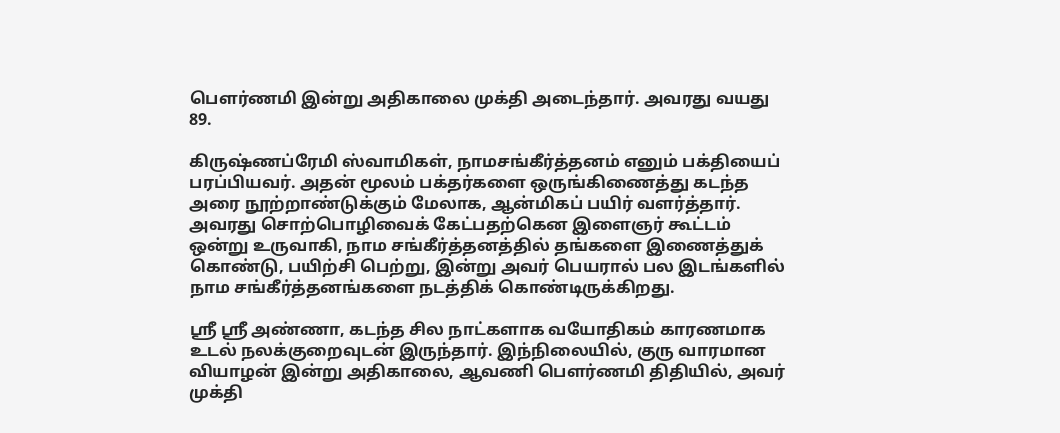பௌர்ணமி இன்று அதிகாலை முக்தி அடைந்தார். அவரது வயது 89.

கிருஷ்ணப்ரேமி ஸ்வாமிகள், நாமசங்கீர்த்தனம் எனும் பக்தியைப் பரப்பியவர். அதன் மூலம் பக்தர்களை ஒருங்கிணைத்து கடந்த அரை நூற்றாண்டுக்கும் மேலாக, ஆன்மிகப் பயிர் வளர்த்தார். அவரது சொற்பொழிவைக் கேட்பதற்கென இளைஞர் கூட்டம் ஒன்று உருவாகி, நாம சங்கீர்த்தனத்தில் தங்களை இணைத்துக் கொண்டு, பயிற்சி பெற்று, இன்று அவர் பெயரால் பல இடங்களில் நாம சங்கீர்த்தனங்களை நடத்திக் கொண்டிருக்கிறது.

ஸ்ரீ ஸ்ரீ அண்ணா, கடந்த சில நாட்களாக வயோதிகம் காரணமாக உடல் நலக்குறைவுடன் இருந்தார். இந்நிலையில், குரு வாரமான வியாழன் இன்று அதிகாலை, ஆவணி பௌர்ணமி திதியில், அவர் முக்தி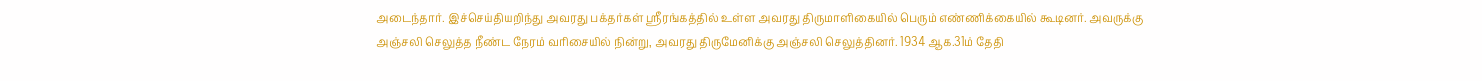அடைந்தார். இச்செய்தியறிந்து அவரது பக்தர்கள் ஸ்ரீரங்கத்தில் உள்ள அவரது திருமாளிகையில் பெரும் எண்ணிக்கையில் கூடினர். அவருக்கு அஞ்சலி செலுத்த நீண்ட நேரம் வரிசையில் நின்று, அவரது திருமேனிக்கு அஞ்சலி செலுத்தினர். 1934 ஆக.31ம் தேதி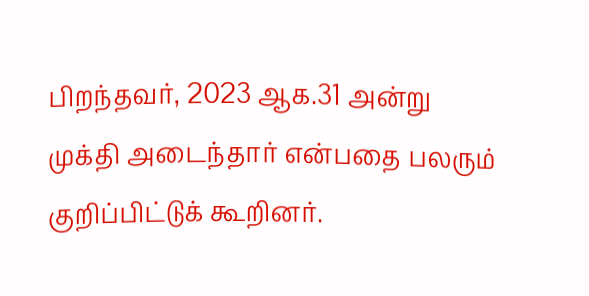பிறந்தவர், 2023 ஆக.31 அன்று முக்தி அடைந்தார் என்பதை பலரும் குறிப்பிட்டுக் கூறினர்.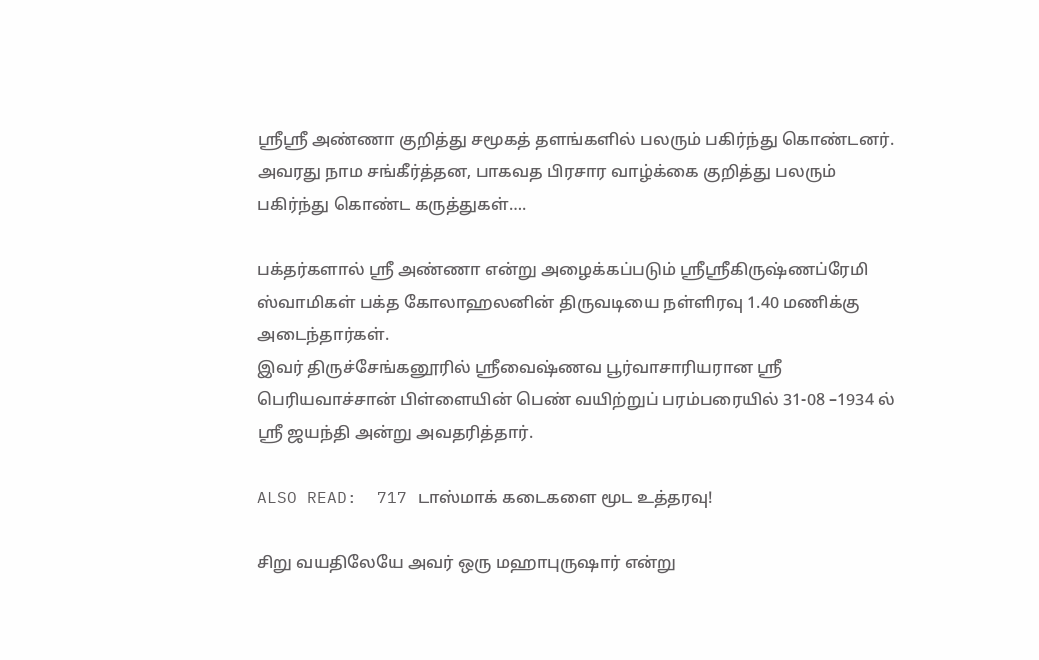ஸ்ரீஸ்ரீ அண்ணா குறித்து சமூகத் தளங்களில் பலரும் பகிர்ந்து கொண்டனர். அவரது நாம சங்கீர்த்தன, பாகவத பிரசார வாழ்க்கை குறித்து பலரும் பகிர்ந்து கொண்ட கருத்துகள்….

பக்தர்களால் ஸ்ரீ அண்ணா என்று அழைக்கப்படும் ஸ்ரீஸ்ரீகிருஷ்ணப்ரேமி ஸ்வாமிகள் பக்த கோலாஹலனின் திருவடியை நள்ளிரவு 1.40 மணிக்கு அடைந்தார்கள்.
இவர் திருச்சேங்கனூரில் ஸ்ரீவைஷ்ணவ பூர்வாசாரியரான ஸ்ரீ பெரியவாச்சான் பிள்ளையின் பெண் வயிற்றுப் பரம்பரையில் 31-08 –1934 ல் ஸ்ரீ ஜயந்தி அன்று அவதரித்தார்.

ALSO READ:  717 டாஸ்மாக் கடைகளை மூட உத்தரவு!

சிறு வயதிலேயே அவர் ஒரு மஹாபுருஷார் என்று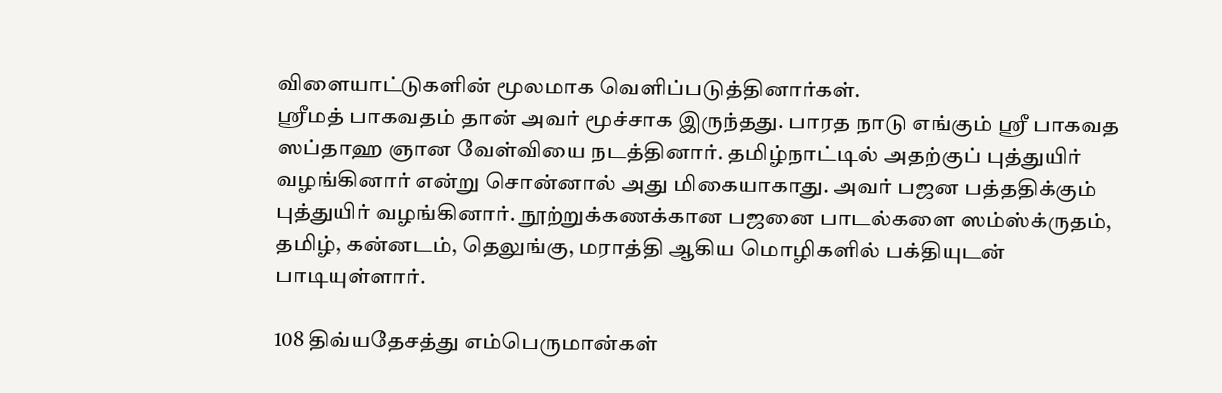விளையாட்டுகளின் மூலமாக வெளிப்படுத்தினார்கள்.
ஸ்ரீமத் பாகவதம் தான் அவர் மூச்சாக இருந்தது. பாரத நாடு எங்கும் ஸ்ரீ பாகவத ஸப்தாஹ ஞான வேள்வியை நடத்தினார். தமிழ்நாட்டில் அதற்குப் புத்துயிர் வழங்கினார் என்று சொன்னால் அது மிகையாகாது. அவர் பஜன பத்ததிக்கும் புத்துயிர் வழங்கினார். நூற்றுக்கணக்கான பஜனை பாடல்களை ஸம்ஸ்க்ருதம், தமிழ், கன்னடம், தெலுங்கு, மராத்தி ஆகிய மொழிகளில் பக்தியுடன் பாடியுள்ளார்.

108 திவ்யதேசத்து எம்பெருமான்கள்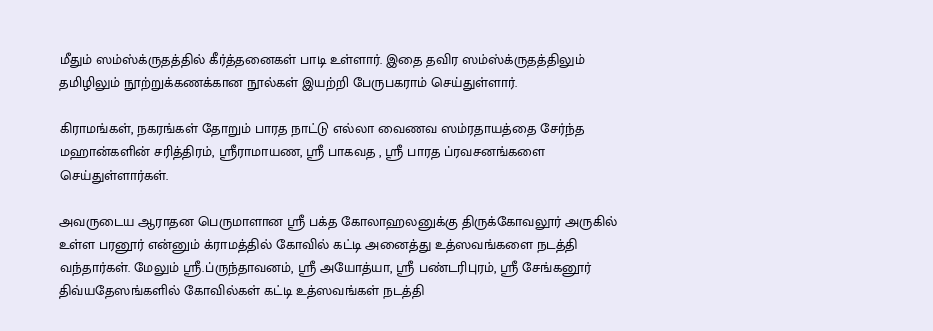மீதும் ஸம்ஸ்க்ருதத்தில் கீர்த்தனைகள் பாடி உள்ளார். இதை தவிர ஸம்ஸ்க்ருதத்திலும் தமிழிலும் நூற்றுக்கணக்கான நூல்கள் இயற்றி பேருபகராம் செய்துள்ளார்.

கிராமங்கள், நகரங்கள் தோறும் பாரத நாட்டு எல்லா வைணவ ஸம்ரதாயத்தை சேர்ந்த மஹான்களின் சரித்திரம், ஸ்ரீராமாயண, ஸ்ரீ பாகவத , ஸ்ரீ பாரத ப்ரவசனங்களை செய்துள்ளார்கள்.

அவருடைய ஆராதன பெருமாளான ஸ்ரீ பக்த கோலாஹலனுக்கு திருக்கோவலூர் அருகில் உள்ள பரனூர் என்னும் க்ராமத்தில் கோவில் கட்டி அனைத்து உத்ஸவங்களை நடத்தி வந்தார்கள். மேலும் ஸ்ரீ.ப்ருந்தாவனம், ஸ்ரீ அயோத்யா, ஸ்ரீ பண்டரிபுரம், ஸ்ரீ சேங்கனூர் திவ்யதேஸங்களில் கோவில்கள் கட்டி உத்ஸவங்கள் நடத்தி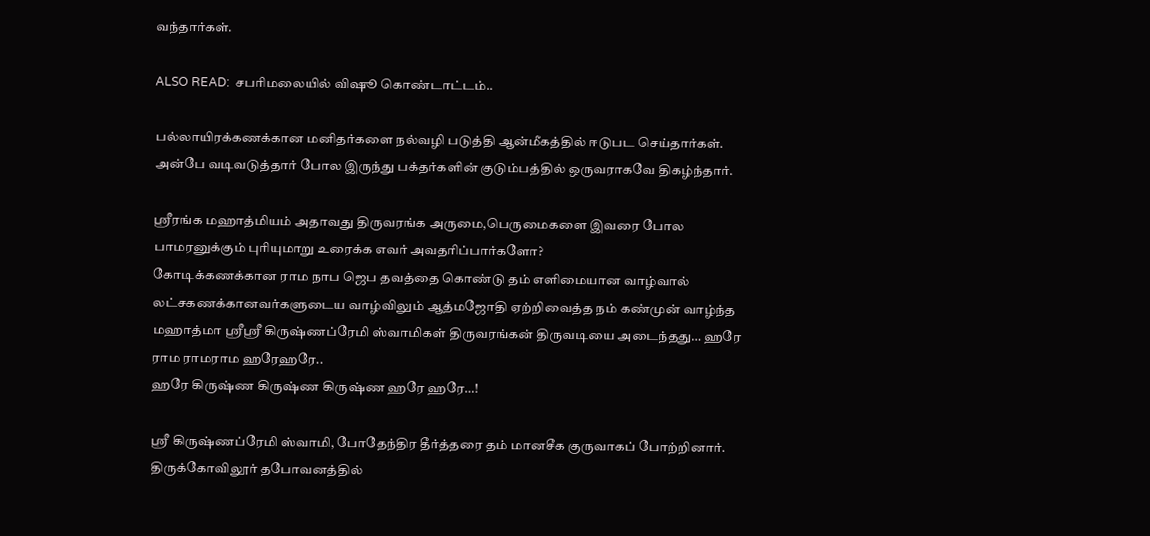வந்தார்கள்.

ALSO READ:  சபரிமலையில் விஷூ கொண்டாட்டம்..

பல்லாயிரக்கணக்கான மனிதர்களை நல்வழி படுத்தி ஆன்மீகத்தில் ஈடுபட செய்தார்கள். அன்பே வடிவடுத்தார் போல இருந்து பக்தர்களின் குடும்பத்தில் ஒருவராகவே திகழ்ந்தார்.

ஸ்ரீரங்க மஹாத்மியம் அதாவது திருவரங்க அருமை,பெருமைகளை இவரை போல பாமரனுக்கும் புரியுமாறு உரைக்க எவர் அவதரிப்பார்களோ?
கோடிக்கணக்கான ராம நாப ஜெப தவத்தை கொண்டு தம் எளிமையான வாழ்வால் லட்சகணக்கானவர்களுடைய வாழ்விலும் ஆத்மஜோதி ஏற்றிவைத்த நம் கண்முன் வாழ்ந்த மஹாத்மா ஸ்ரீஸ்ரீ கிருஷ்ணப்ரேமி ஸ்வாமிகள் திருவரங்கன் திருவடியை அடைந்தது… ஹரே ராம ராமராம ஹரேஹரே..
ஹரே கிருஷ்ண கிருஷ்ண கிருஷ்ண ஹரே ஹரே…!

ஸ்ரீ கிருஷ்ணப்ரேமி ஸ்வாமி, போதேந்திர தீர்த்தரை தம் மானசீக குருவாகப் போற்றினார். திருக்கோவிலூர் தபோவனத்தில்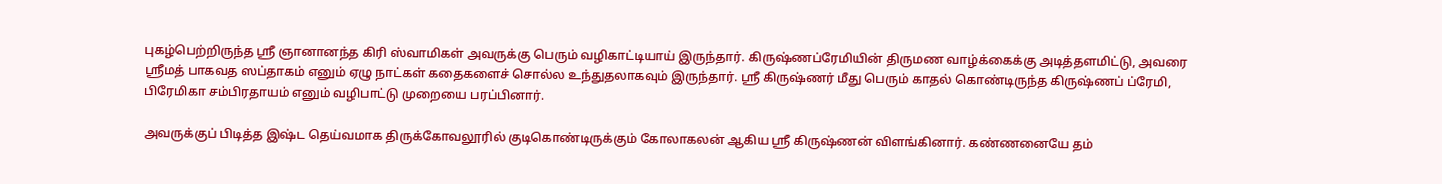புகழ்பெற்றிருந்த ஸ்ரீ ஞானானந்த கிரி ஸ்வாமிகள் அவருக்கு பெரும் வழிகாட்டியாய் இருந்தார். கிருஷ்ணப்ரேமியின் திருமண வாழ்க்கைக்கு அடித்தளமிட்டு, அவரை ஸ்ரீமத் பாகவத ஸப்தாகம் எனும் ஏழு நாட்கள் கதைகளைச் சொல்ல உந்துதலாகவும் இருந்தார். ஸ்ரீ கிருஷ்ணர் மீது பெரும் காதல் கொண்டிருந்த கிருஷ்ணப் ப்ரேமி, பிரேமிகா சம்பிரதாயம் எனும் வழிபாட்டு முறையை பரப்பினார்.

அவருக்குப் பிடித்த இஷ்ட தெய்வமாக திருக்கோவலூரில் குடிகொண்டிருக்கும் கோலாகலன் ஆகிய ஸ்ரீ கிருஷ்ணன் விளங்கினார். கண்ணனையே தம்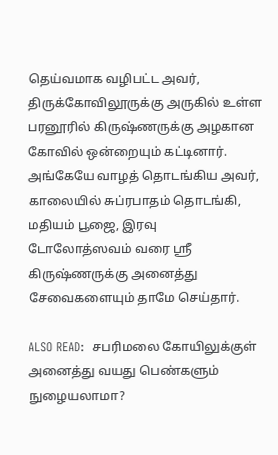தெய்வமாக வழிபட்ட அவர், திருக்கோவிலூருக்கு அருகில் உள்ள பரனூரில் கிருஷ்ணருக்கு அழகான கோவில் ஒன்றையும் கட்டினார். அங்கேயே வாழத் தொடங்கிய அவர், காலையில் சுப்ரபாதம் தொடங்கி, மதியம் பூஜை, இரவு டோலோத்ஸவம் வரை ஸ்ரீ கிருஷ்ணருக்கு அனைத்து சேவைகளையும் தாமே செய்தார்.

ALSO READ:  சபரிமலை கோயிலுக்குள் அனைத்து வயது பெண்களும் நுழையலாமா?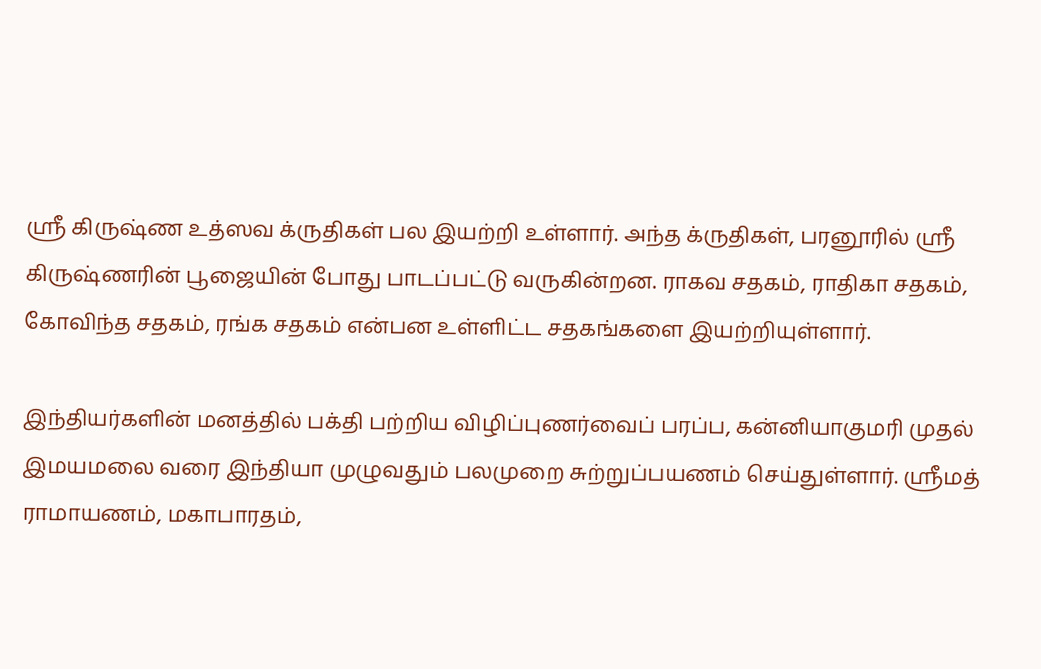ஸ்ரீ கிருஷ்ண உத்ஸவ க்ருதிகள் பல இயற்றி உள்ளார். அந்த க்ருதிகள், பரனூரில் ஸ்ரீ கிருஷ்ணரின் பூஜையின் போது பாடப்பட்டு வருகின்றன. ராகவ சதகம், ராதிகா சதகம், கோவிந்த சதகம், ரங்க சதகம் என்பன உள்ளிட்ட சதகங்களை இயற்றியுள்ளார்.

இந்தியர்களின் மனத்தில் பக்தி பற்றிய விழிப்புணர்வைப் பரப்ப, கன்னியாகுமரி முதல் இமயமலை வரை இந்தியா முழுவதும் பலமுறை சுற்றுப்பயணம் செய்துள்ளார். ஸ்ரீமத் ராமாயணம், மகாபாரதம்,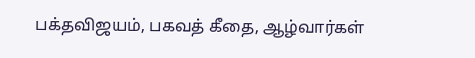பக்தவிஜயம், பகவத் கீதை, ஆழ்வார்கள்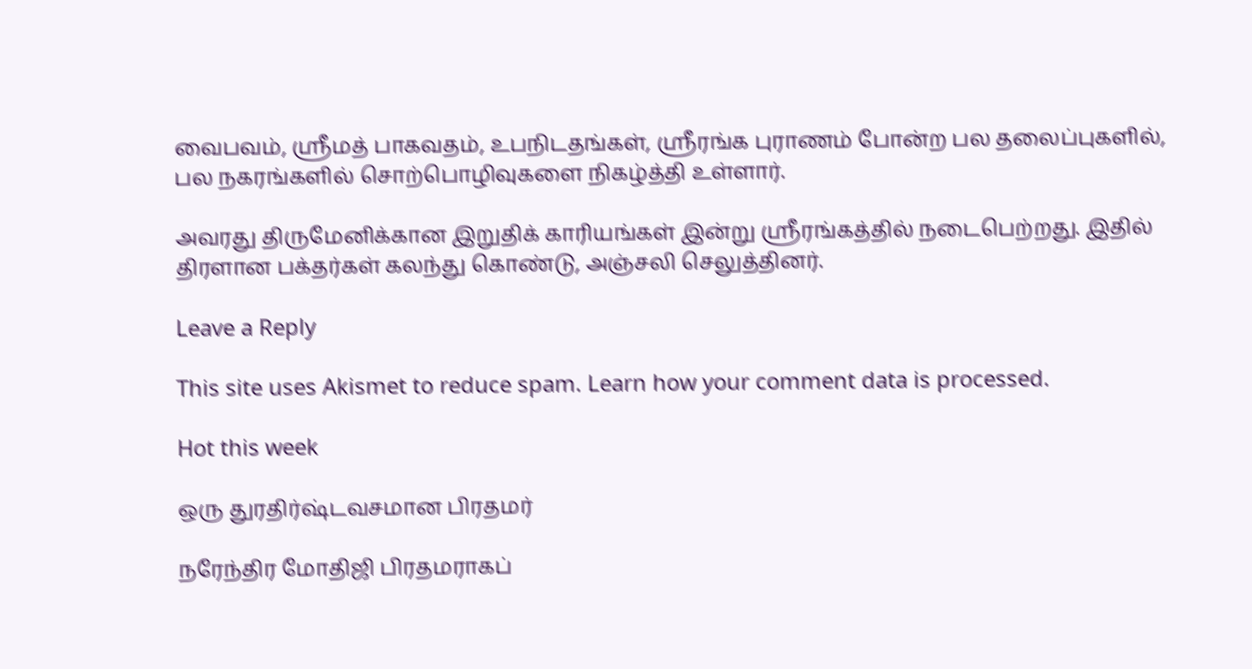வைபவம், ஸ்ரீமத் பாகவதம், உபநிடதங்கள், ஸ்ரீரங்க புராணம் போன்ற பல தலைப்புகளில், பல நகரங்களில் சொற்பொழிவுகளை நிகழ்த்தி உள்ளார்.

அவரது திருமேனிக்கான இறுதிக் காரியங்கள் இன்று ஸ்ரீரங்கத்தில் நடைபெற்றது. இதில் திரளான பக்தர்கள் கலந்து கொண்டு, அஞ்சலி செலுத்தினர்.

Leave a Reply

This site uses Akismet to reduce spam. Learn how your comment data is processed.

Hot this week

ஒரு துரதிர்ஷ்டவசமான பிரதமர்

நரேந்திர மோதிஜி பிரதமராகப்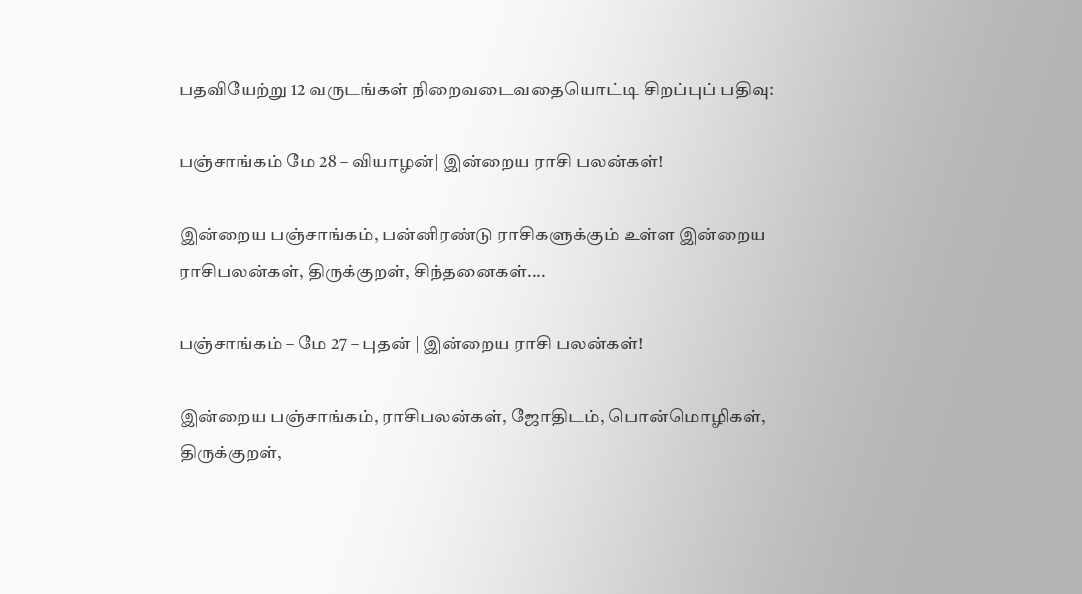பதவியேற்று 12 வருடங்கள் நிறைவடைவதையொட்டி சிறப்புப் பதிவு:

பஞ்சாங்கம் மே 28 – வியாழன்| இன்றைய ராசி பலன்கள்!

இன்றைய பஞ்சாங்கம், பன்னிரண்டு ராசிகளுக்கும் உள்ள இன்றைய ராசிபலன்கள், திருக்குறள், சிந்தனைகள்....

பஞ்சாங்கம் – மே 27 – புதன் | இன்றைய ராசி பலன்கள்!

இன்றைய பஞ்சாங்கம், ராசிபலன்கள், ஜோதிடம், பொன்மொழிகள், திருக்குறள்,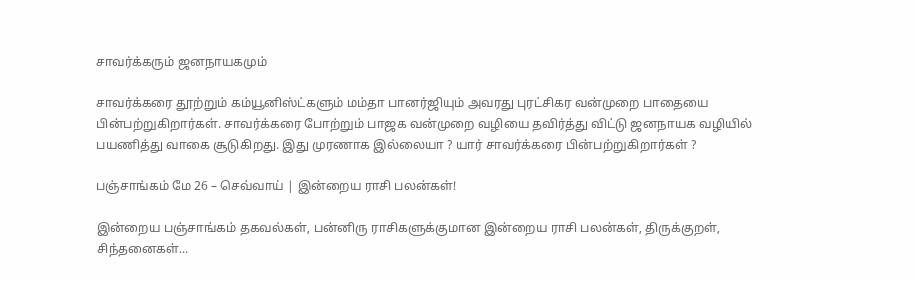சாவர்க்கரும் ஜனநாயகமும்

சாவர்க்கரை தூற்றும் கம்யூனிஸ்ட்களும் மம்தா பானர்ஜியும் அவரது புரட்சிகர வன்முறை பாதையை பின்பற்றுகிறார்கள். சாவர்க்கரை போற்றும் பாஜக வன்முறை வழியை தவிர்த்து விட்டு ஜனநாயக வழியில் பயணித்து வாகை சூடுகிறது. இது முரணாக இல்லையா ? யார் சாவர்க்கரை பின்பற்றுகிறார்கள் ?

பஞ்சாங்கம் மே 26 – செவ்வாய் | இன்றைய ராசி பலன்கள்!

இன்றைய பஞ்சாங்கம் தகவல்கள், பன்னிரு ராசிகளுக்குமான இன்றைய ராசி பலன்கள், திருக்குறள், சிந்தனைகள்...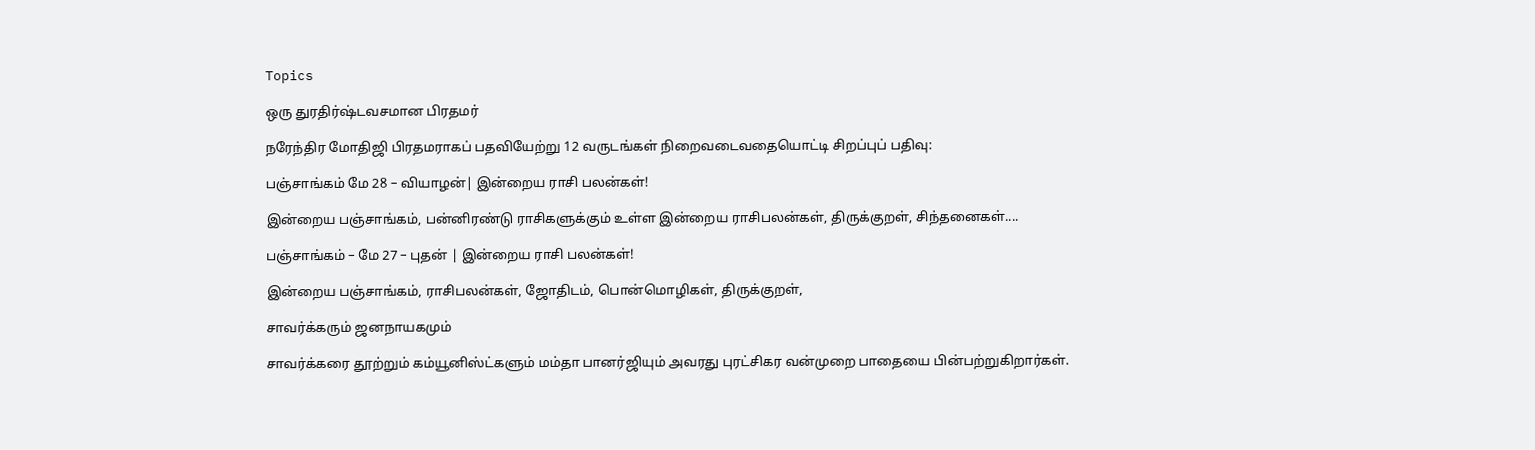Topics

ஒரு துரதிர்ஷ்டவசமான பிரதமர்

நரேந்திர மோதிஜி பிரதமராகப் பதவியேற்று 12 வருடங்கள் நிறைவடைவதையொட்டி சிறப்புப் பதிவு:

பஞ்சாங்கம் மே 28 – வியாழன்| இன்றைய ராசி பலன்கள்!

இன்றைய பஞ்சாங்கம், பன்னிரண்டு ராசிகளுக்கும் உள்ள இன்றைய ராசிபலன்கள், திருக்குறள், சிந்தனைகள்....

பஞ்சாங்கம் – மே 27 – புதன் | இன்றைய ராசி பலன்கள்!

இன்றைய பஞ்சாங்கம், ராசிபலன்கள், ஜோதிடம், பொன்மொழிகள், திருக்குறள்,

சாவர்க்கரும் ஜனநாயகமும்

சாவர்க்கரை தூற்றும் கம்யூனிஸ்ட்களும் மம்தா பானர்ஜியும் அவரது புரட்சிகர வன்முறை பாதையை பின்பற்றுகிறார்கள்.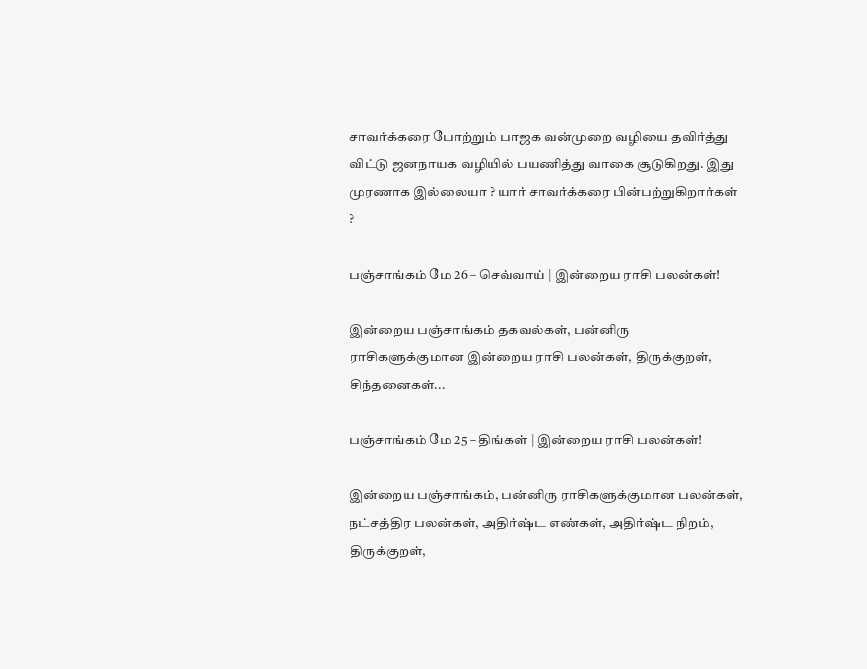சாவர்க்கரை போற்றும் பாஜக வன்முறை வழியை தவிர்த்து விட்டு ஜனநாயக வழியில் பயணித்து வாகை சூடுகிறது. இது முரணாக இல்லையா ? யார் சாவர்க்கரை பின்பற்றுகிறார்கள் ?

பஞ்சாங்கம் மே 26 – செவ்வாய் | இன்றைய ராசி பலன்கள்!

இன்றைய பஞ்சாங்கம் தகவல்கள், பன்னிரு ராசிகளுக்குமான இன்றைய ராசி பலன்கள், திருக்குறள், சிந்தனைகள்...

பஞ்சாங்கம் மே 25 – திங்கள் | இன்றைய ராசி பலன்கள்!

இன்றைய பஞ்சாங்கம், பன்னிரு ராசிகளுக்குமான பலன்கள், நட்சத்திர பலன்கள், அதிர்ஷ்ட எண்கள், அதிர்ஷ்ட நிறம், திருக்குறள்,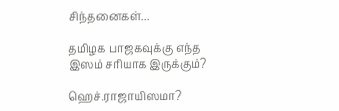சிந்தனைகள்...

தமிழக பாஜகவுக்கு எந்த இஸம் சரியாக இருக்கும்?

ஹெச்.ராஜாயிஸமா?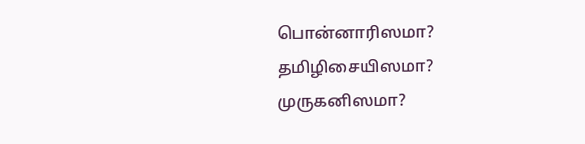பொன்னாரிஸமா? தமிழிசையிஸமா? முருகனிஸமா?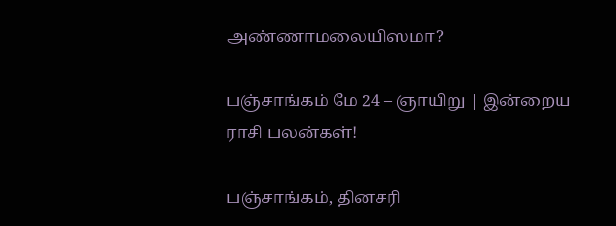அண்ணாமலையிஸமா?

பஞ்சாங்கம் மே 24 – ஞாயிறு | இன்றைய ராசி பலன்கள்!

பஞ்சாங்கம், தினசரி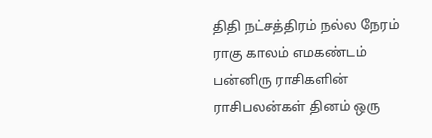திதி நட்சத்திரம் நல்ல நேரம் ராகு காலம் எமகண்டம் பன்னிரு ராசிகளின் ராசிபலன்கள் தினம் ஒரு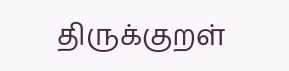திருக்குறள்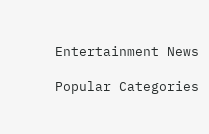Entertainment News

Popular Categories